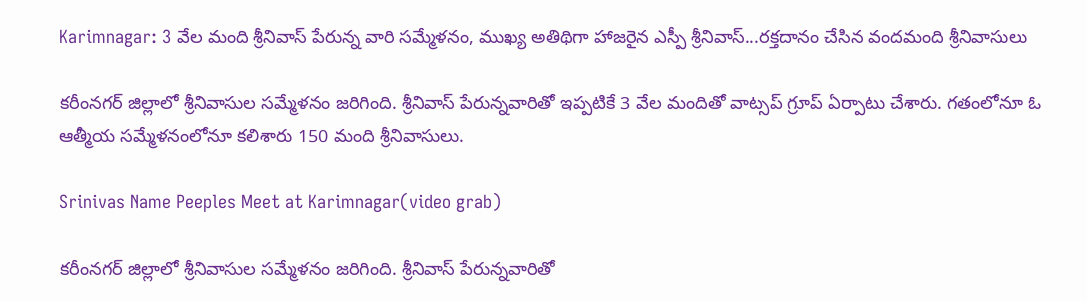Karimnagar: 3 వేల మంది శ్రీనివాస్‌ పేరున్న వారి సమ్మేళనం, ముఖ్య అతిథిగా హాజరైన ఎస్పీ శ్రీనివాస్...రక్తదానం చేసిన వందమంది శ్రీనివాసులు

కరీంనగర్ జిల్లాలో శ్రీనివాసుల సమ్మేళనం జరిగింది. శ్రీనివాస్ పేరున్నవారితో ఇప్పటికే 3 వేల మందితో వాట్సప్ గ్రూప్ ఏర్పాటు చేశారు. గతంలోనూ ఓ ఆత్మీయ సమ్మేళనంలోనూ కలిశారు 150 మంది శ్రీనివాసులు.

Srinivas Name Peeples Meet at Karimnagar(video grab)

కరీంనగర్ జిల్లాలో శ్రీనివాసుల సమ్మేళనం జరిగింది. శ్రీనివాస్ పేరున్నవారితో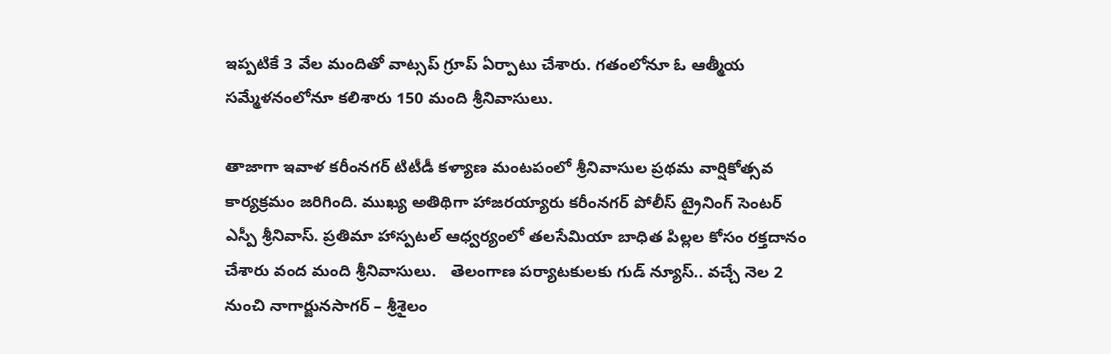ఇప్పటికే 3 వేల మందితో వాట్సప్ గ్రూప్ ఏర్పాటు చేశారు. గతంలోనూ ఓ ఆత్మీయ సమ్మేళనంలోనూ కలిశారు 150 మంది శ్రీనివాసులు.

తాజాగా ఇవాళ కరీంనగర్ టిటీడీ కళ్యాణ మంటపంలో శ్రీనివాసుల ప్రథమ వార్షికోత్సవ కార్యక్రమం జరిగింది. ముఖ్య అతిథిగా హాజరయ్యారు కరీంనగర్ పోలీస్ ట్రైనింగ్ సెంటర్ ఎస్పీ శ్రీనివాస్. ప్రతిమా హాస్పటల్ ఆధ్వర్యంలో తలసేమియా బాధిత పిల్లల కోసం రక్తదానం చేశారు వంద మంది శ్రీనివాసులు.   తెలంగాణ పర్యాటకులకు గుడ్ న్యూస్.. వచ్చే నెల 2 నుంచి నాగార్జునసాగర్‌ – శ్రీశైలం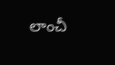లాంచీ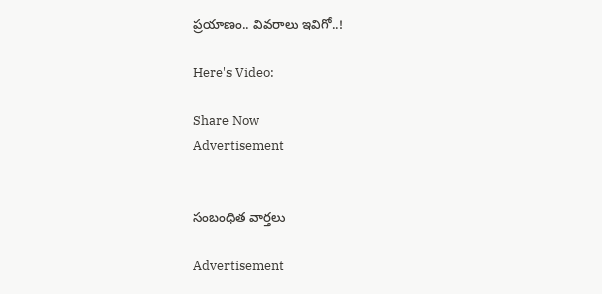ప్రయాణం.. వివరాలు ఇవిగో..!

Here's Video:

Share Now
Advertisement


సంబంధిత వార్తలు

Advertisement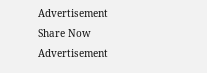Advertisement
Share Now
Advertisement